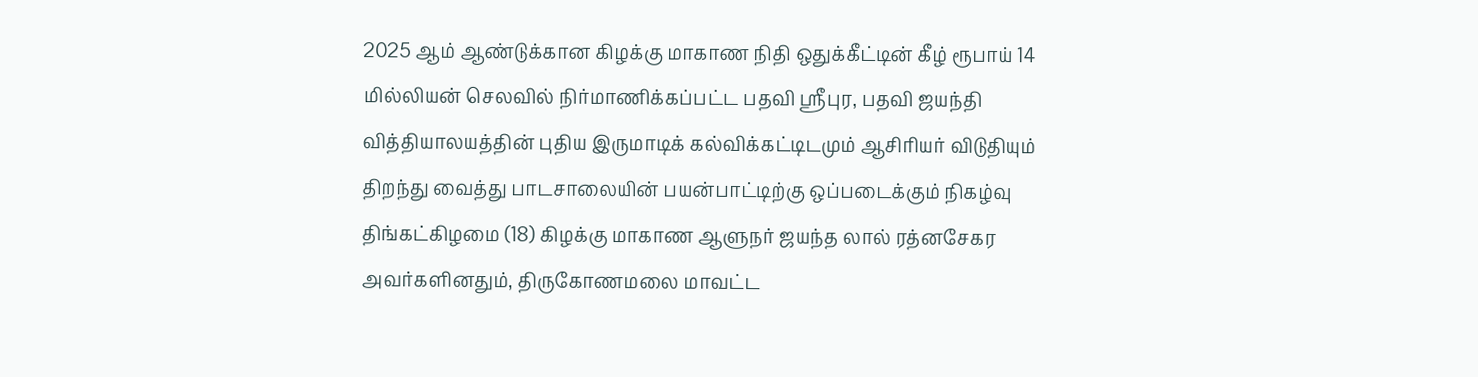2025 ஆம் ஆண்டுக்கான கிழக்கு மாகாண நிதி ஒதுக்கீட்டின் கீழ் ரூபாய் 14 மில்லியன் செலவில் நிர்மாணிக்கப்பட்ட பதவி ஸ்ரீபுர, பதவி ஜயந்தி வித்தியாலயத்தின் புதிய இருமாடிக் கல்விக்கட்டிடமும் ஆசிரியர் விடுதியும் திறந்து வைத்து பாடசாலையின் பயன்பாட்டிற்கு ஒப்படைக்கும் நிகழ்வு திங்கட்கிழமை (18) கிழக்கு மாகாண ஆளுநர் ஜயந்த லால் ரத்னசேகர அவர்களினதும், திருகோணமலை மாவட்ட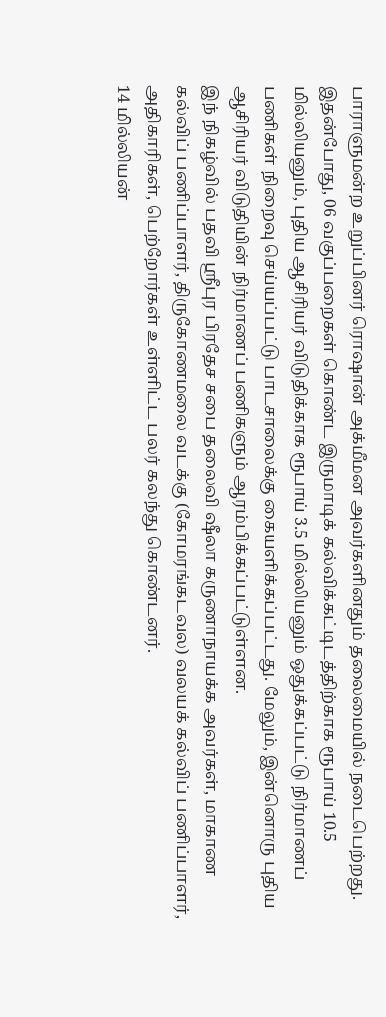பாராளுமன்ற உறுப்பினர் ரொஷான் அக்மீமன அவர்களினதும் தலைமையில் நடைபெற்றது.
இதன்போது, 06 வகுப்பறைகள் கொண்ட இருமாடிக் கல்விக்கட்டிடத்திற்காக ரூபாய் 10.5 மில்லியனும், புதிய ஆசிரியர் விடுதிக்காக ரூபாய் 3.5 மில்லியனும் ஒதுக்கப்பட்டு நிர்மாணப் பணிகள் நிறைவு செய்யப்பட்டு பாடசாலைக்கு கையளிக்கப்பட்டது. மேலும், இன்னொரு புதிய ஆசிரியர் விடுதியின் நிர்மாணப் பணிகளும் ஆரம்பிக்கப்பட்டுள்ளன.
இந் நிகழ்வில் பதவி ஸ்ரீபுர பிரதேச சபை தலைவி ஷீலா கருணாநாயக்க அவர்கள், மாகாண கல்விப் பணிப்பாளர், திருகோணமலை வடக்கு (கோமரங்கடவல) வலயக் கல்விப் பணிப்பாளர், அதிகாரிகள், பெற்றோர்கள் உள்ளிட்ட பலர் கலந்து கொண்டனர்.
14 மில்லியன்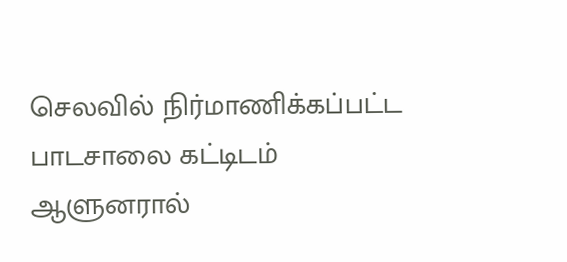செலவில் நிர்மாணிக்கப்பட்ட பாடசாலை கட்டிடம் ஆளுனரால்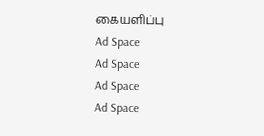கையளிப்பு
Ad Space
Ad Space
Ad Space
Ad Space